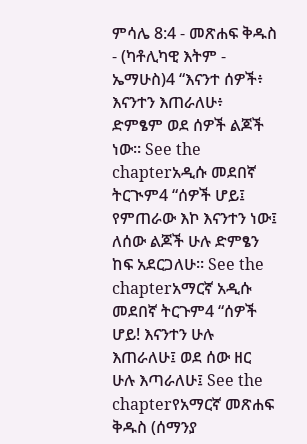ምሳሌ 8:4 - መጽሐፍ ቅዱስ - (ካቶሊካዊ እትም - ኤማሁስ)4 “እናንተ ሰዎች፥ እናንተን እጠራለሁ፥ ድምፄም ወደ ሰዎች ልጆች ነው። See the chapterአዲሱ መደበኛ ትርጒም4 “ሰዎች ሆይ፤ የምጠራው እኮ እናንተን ነው፤ ለሰው ልጆች ሁሉ ድምፄን ከፍ አደርጋለሁ። See the chapterአማርኛ አዲሱ መደበኛ ትርጉም4 “ሰዎች ሆይ! እናንተን ሁሉ እጠራለሁ፤ ወደ ሰው ዘር ሁሉ እጣራለሁ፤ See the chapterየአማርኛ መጽሐፍ ቅዱስ (ሰማንያ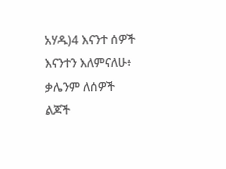አሃዱ)4 እናንተ ሰዎች እናንተን እለምናለሁ፥ ቃሌንም ለሰዎች ልጆች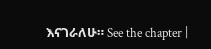እናገራለሁ። See the chapter |